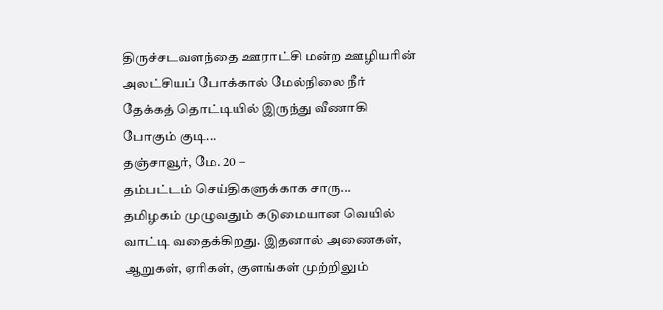திருச்சடவளந்தை ஊராட்சி மன்ற ஊழியரின் அலட்சியப் போக்கால் மேல்நிலை நீர் தேக்கத் தொட்டியில் இருந்து வீணாகி போகும் குடி...
தஞ்சாவூர், மே. 20 –
தம்பட்டம் செய்திகளுக்காக சாரு...
தமிழகம் முழுவதும் கடுமையான வெயில் வாட்டி வதைக்கிறது. இதனால் அணைகள், ஆறுகள், ஏரிகள், குளங்கள் முற்றிலும்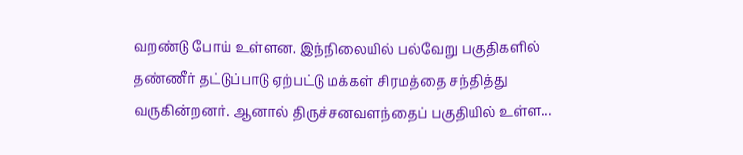வறண்டு போய் உள்ளன. இந்நிலையில் பல்வேறு பகுதிகளில் தண்ணீர் தட்டுப்பாடு ஏற்பட்டு மக்கள் சிரமத்தை சந்தித்து வருகின்றனர். ஆனால் திருச்சனவளந்தைப் பகுதியில் உள்ள...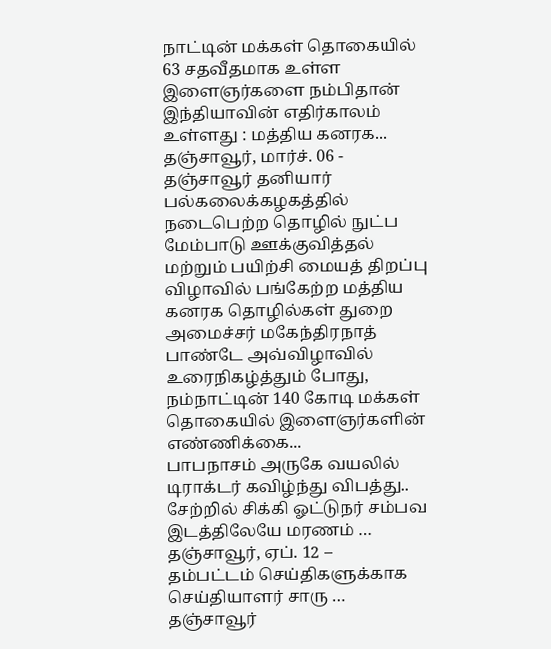நாட்டின் மக்கள் தொகையில் 63 சதவீதமாக உள்ள இளைஞர்களை நம்பிதான் இந்தியாவின் எதிர்காலம் உள்ளது : மத்திய கனரக...
தஞ்சாவூர், மார்ச். 06 -
தஞ்சாவூர் தனியார் பல்கலைக்கழகத்தில் நடைபெற்ற தொழில் நுட்ப மேம்பாடு ஊக்குவித்தல் மற்றும் பயிற்சி மையத் திறப்பு விழாவில் பங்கேற்ற மத்திய கனரக தொழில்கள் துறை அமைச்சர் மகேந்திரநாத் பாண்டே அவ்விழாவில் உரைநிகழ்த்தும் போது, நம்நாட்டின் 140 கோடி மக்கள் தொகையில் இளைஞர்களின் எண்ணிக்கை...
பாபநாசம் அருகே வயலில் டிராக்டர் கவிழ்ந்து விபத்து.. சேற்றில் சிக்கி ஓட்டுநர் சம்பவ இடத்திலேயே மரணம் …
தஞ்சாவூர், ஏப். 12 –
தம்பட்டம் செய்திகளுக்காக செய்தியாளர் சாரு …
தஞ்சாவூர்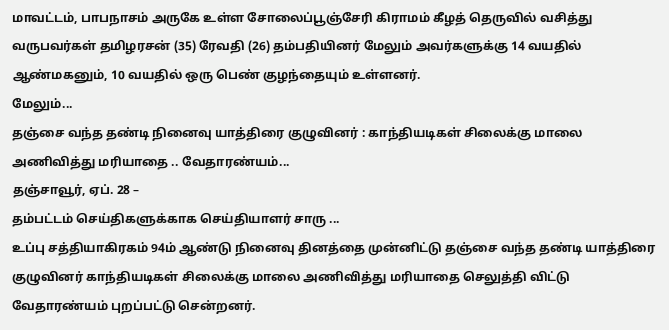மாவட்டம், பாபநாசம் அருகே உள்ள சோலைப்பூஞ்சேரி கிராமம் கீழத் தெருவில் வசித்து வருபவர்கள் தமிழரசன் (35) ரேவதி (26) தம்பதியினர் மேலும் அவர்களுக்கு 14 வயதில் ஆண்மகனும், 10 வயதில் ஒரு பெண் குழந்தையும் உள்ளனர்.
மேலும்...
தஞ்சை வந்த தண்டி நினைவு யாத்திரை குழுவினர் : காந்தியடிகள் சிலைக்கு மாலை அணிவித்து மரியாதை .. வேதாரண்யம்...
தஞ்சாவூர், ஏப். 28 –
தம்பட்டம் செய்திகளுக்காக செய்தியாளர் சாரு ...
உப்பு சத்தியாகிரகம் 94ம் ஆண்டு நினைவு தினத்தை முன்னிட்டு தஞ்சை வந்த தண்டி யாத்திரை குழுவினர் காந்தியடிகள் சிலைக்கு மாலை அணிவித்து மரியாதை செலுத்தி விட்டு வேதாரண்யம் புறப்பட்டு சென்றனர்.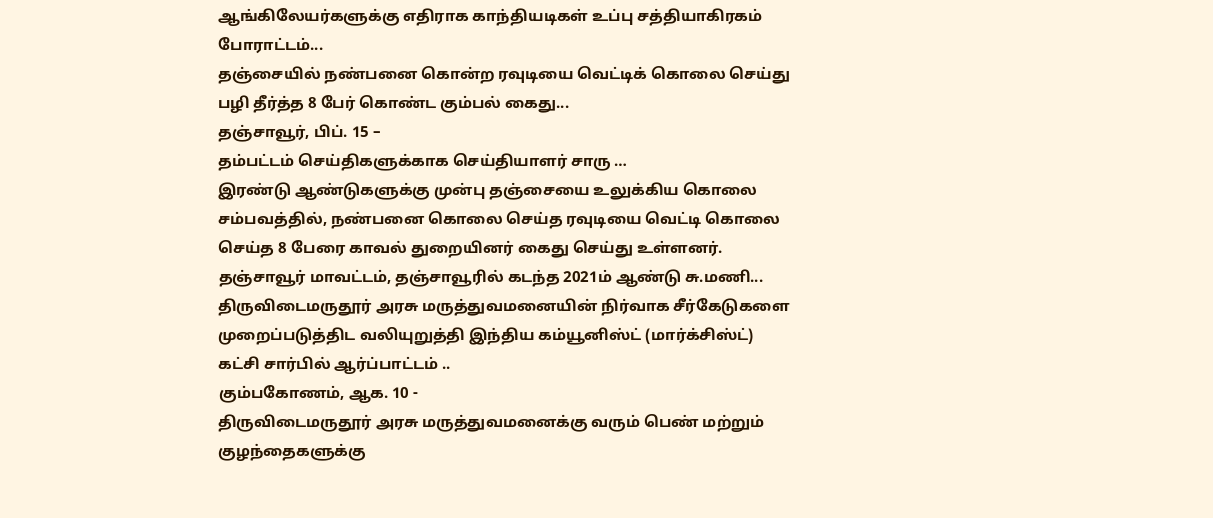ஆங்கிலேயர்களுக்கு எதிராக காந்தியடிகள் உப்பு சத்தியாகிரகம் போராட்டம்...
தஞ்சையில் நண்பனை கொன்ற ரவுடியை வெட்டிக் கொலை செய்து பழி தீர்த்த 8 பேர் கொண்ட கும்பல் கைது...
தஞ்சாவூர், பிப். 15 –
தம்பட்டம் செய்திகளுக்காக செய்தியாளர் சாரு …
இரண்டு ஆண்டுகளுக்கு முன்பு தஞ்சையை உலுக்கிய கொலை சம்பவத்தில், நண்பனை கொலை செய்த ரவுடியை வெட்டி கொலை செய்த 8 பேரை காவல் துறையினர் கைது செய்து உள்ளனர்.
தஞ்சாவூர் மாவட்டம், தஞ்சாவூரில் கடந்த 2021ம் ஆண்டு சு.மணி...
திருவிடைமருதூர் அரசு மருத்துவமனையின் நிர்வாக சீர்கேடுகளை முறைப்படுத்திட வலியுறுத்தி இந்திய கம்யூனிஸ்ட் (மார்க்சிஸ்ட்) கட்சி சார்பில் ஆர்ப்பாட்டம் ..
கும்பகோணம், ஆக. 10 -
திருவிடைமருதூர் அரசு மருத்துவமனைக்கு வரும் பெண் மற்றும் குழந்தைகளுக்கு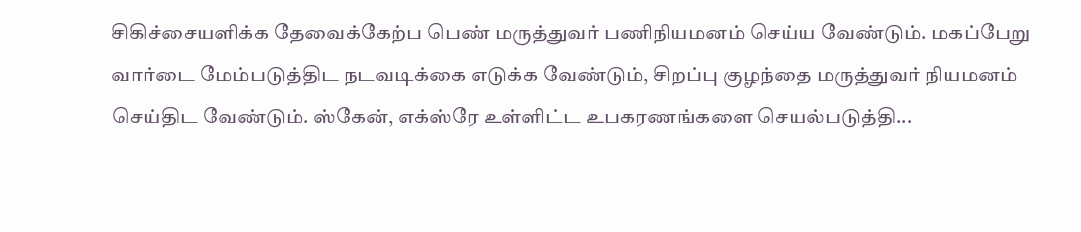சிகிச்சையளிக்க தேவைக்கேற்ப பெண் மருத்துவர் பணிநியமனம் செய்ய வேண்டும். மகப்பேறு வார்டை மேம்படுத்திட நடவடிக்கை எடுக்க வேண்டும், சிறப்பு குழந்தை மருத்துவர் நியமனம் செய்திட வேண்டும். ஸ்கேன், எக்ஸ்ரே உள்ளிட்ட உபகரணங்களை செயல்படுத்தி...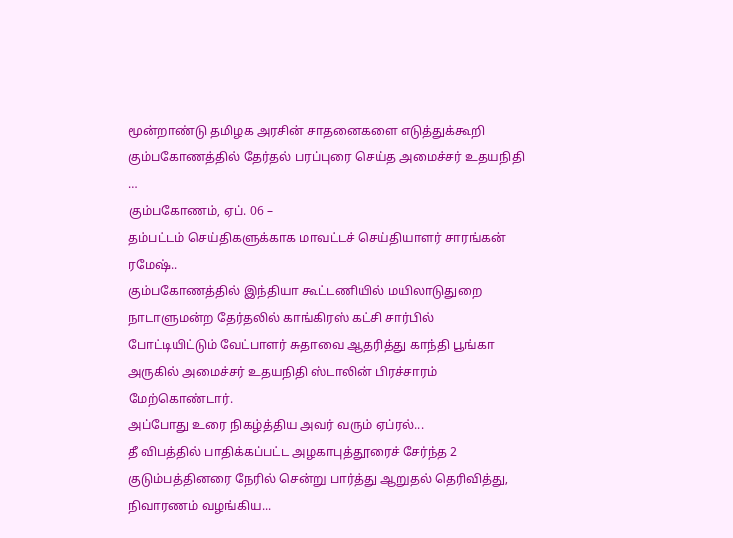மூன்றாண்டு தமிழக அரசின் சாதனைகளை எடுத்துக்கூறி கும்பகோணத்தில் தேர்தல் பரப்புரை செய்த அமைச்சர் உதயநிதி …
கும்பகோணம், ஏப். 06 –
தம்பட்டம் செய்திகளுக்காக மாவட்டச் செய்தியாளர் சாரங்கன் ரமேஷ்..
கும்பகோணத்தில் இந்தியா கூட்டணியில் மயிலாடுதுறை நாடாளுமன்ற தேர்தலில் காங்கிரஸ் கட்சி சார்பில் போட்டியிட்டும் வேட்பாளர் சுதாவை ஆதரித்து காந்தி பூங்கா அருகில் அமைச்சர் உதயநிதி ஸ்டாலின் பிரச்சாரம் மேற்கொண்டார்.
அப்போது உரை நிகழ்த்திய அவர் வரும் ஏப்ரல்...
தீ விபத்தில் பாதிக்கப்பட்ட அழகாபுத்தூரைச் சேர்ந்த 2 குடும்பத்தினரை நேரில் சென்று பார்த்து ஆறுதல் தெரிவித்து, நிவாரணம் வழங்கிய...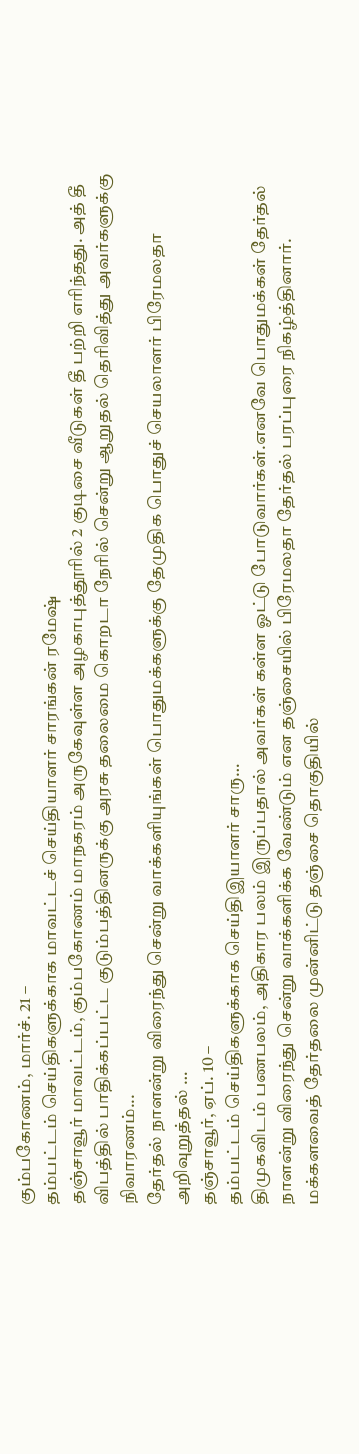கும்பகோணம், மார்ச். 21 –
தம்பட்டம் செய்திகளுக்காக மாவட்டச் செய்தியாளர் சாரங்கன் ரமேஷ்
தஞ்சாவூர் மாவட்டம், கும்பகோணம் மாநகரம் அருகேவுள்ள அழகாபுத்தூரில் 2 குடிசை வீடுகள் தீ பற்றி எரிந்தது. அத் தீ விபத்தில் பாதிக்கப்பட்ட குடும்பத்தினருக்கு அரசு தலைமை கொறடா நேரில் சென்று ஆறுதல் தெரிவித்து அவர்களுக்கு நிவாரணம்...
தேர்தல் நாளன்று விரைந்து சென்று வாக்களியுங்கள் பொதுமக்களுக்கு தேமுதிக பொதுச் செயலாளர் பிரேமலதா அறிவுறுத்தல் …
தஞ்சாவூர், ஏப். 10 –
தம்பட்டம் செய்திகளுக்காக செய்திஇயாளர் சாரு…
திமுகவிடம் பணபலம், அதிகார பலம் இருப்பதால் அவர்கள் கள்ள ஓட்டு போடுவார்கள்.எனவே பொதுமக்கள் தேர்தல் நாளன்று விரைந்து சென்று வாக்களிக்க வேண்டும் என தஞ்சையில் பிரேமலதா தேர்தல் பரப்புரை நிகழ்த்தினார்.
மக்களவைத் தேர்தலை முன்னிட்டு தஞ்சை தொகுதியில்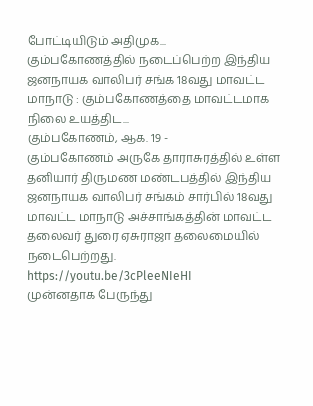போட்டியிடும் அதிமுக...
கும்பகோணத்தில் நடைப்பெற்ற இந்திய ஜனநாயக வாலிபர் சங்க 18வது மாவட்ட மாநாடு : கும்பகோணத்தை மாவட்டமாக நிலை உயத்திட...
கும்பகோணம், ஆக. 19 -
கும்பகோணம் அருகே தாராசுரத்தில் உள்ள தனியார் திருமண மண்டபத்தில் இந்திய ஜனநாயக வாலிபர் சங்கம் சார்பில் 18வது மாவட்ட மாநாடு அச்சாங்கத்தின் மாவட்ட தலைவர் துரை ஏசுராஜா தலைமையில் நடைபெற்றது.
https://youtu.be/3cPleeNIeHI
முன்னதாக பேருந்து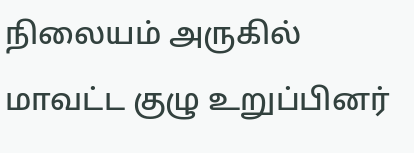நிலையம் அருகில் மாவட்ட குழு உறுப்பினர்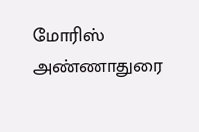மோரிஸ் அண்ணாதுரை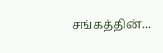சங்கத்தின்...